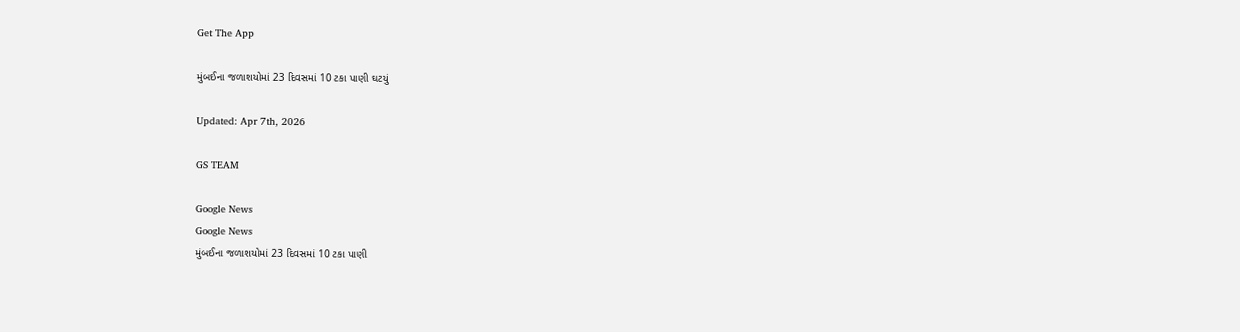Get The App

મુંબઈના જળાશયોમાં 23 દિવસમાં 10 ટકા પાણી ઘટયું

Updated: Apr 7th, 2026

GS TEAM

Google News
Google News
મુંબઈના જળાશયોમાં 23 દિવસમાં 10 ટકા પાણી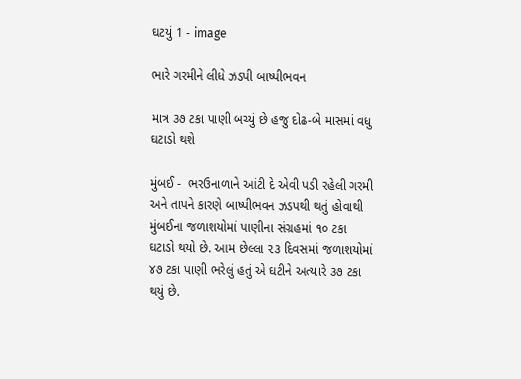ઘટયું 1 - image

ભારે ગરમીને લીધે ઝડપી બાષ્પીભવન

માત્ર ૩૭ ટકા પાણી બચ્યું છે હજુ દોઢ-બે માસમાં વધુ ઘટાડો થશે

મુંબઈ -  ભરઉનાળાને આંટી દે એવી પડી રહેલી ગરમી અને તાપને કારણે બાષ્પીભવન ઝડપથી થતું હોવાથી મુંબઈના જળાશયોમાં પાણીના સંગ્રહમાં ૧૦ ટકા ઘટાડો થયો છે. આમ છેલ્લા ૨૩ દિવસમાં જળાશયોમાં ૪૭ ટકા પાણી ભરેલું હતું એ ઘટીને અત્યારે ૩૭ ટકા થયું છે.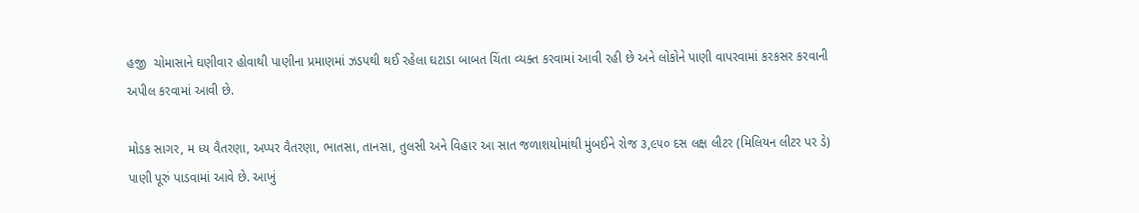હજી  ચોમાસાને ઘણીવાર હોવાથી પાણીના પ્રમાણમાં ઝડપથી થઈ રહેલા ઘટાડા બાબત ચિંતા વ્યક્ત કરવામાં આવી રહી છે અને લોકોને પાણી વાપરવામાં કરકસર કરવાની અપીલ કરવામાં આવી છે.

મોડક સાગર, મ ધ્ય વૈતરણા, અપ્પર વૈતરણા, ભાતસા, તાનસા, તુલસી અને વિહાર આ સાત જળાશયોમાંથી મુંબઈને રોજ ૩,૯૫૦ દસ લક્ષ લીટર (મિલિયન લીટર પર ડે) પાણી પૂરું પાડવામાં આવે છે. આખું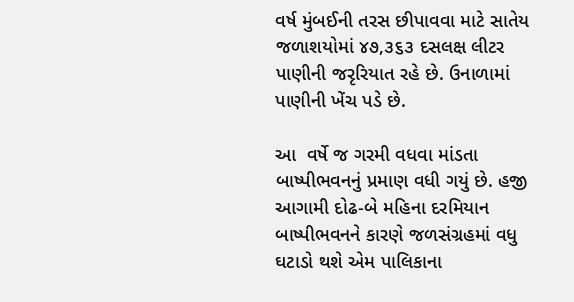વર્ષ મુંબઈની તરસ છીપાવવા માટે સાતેય જળાશયોમાં ૪૭,૩૬૩ દસલક્ષ લીટર પાણીની જરૃરિયાત રહે છે. ઉનાળામાં પાણીની ખેંચ પડે છે.

આ  વર્ષે જ ગરમી વધવા માંડતા બાષ્પીભવનનું પ્રમાણ વધી ગયું છે. હજી આગામી દોઢ-બે મહિના દરમિયાન બાષ્પીભવનને કારણે જળસંગ્રહમાં વધુ ઘટાડો થશે એમ પાલિકાના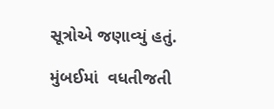સૂત્રોએ જણાવ્યું હતું.

મુંબઈમાં  વધતીજતી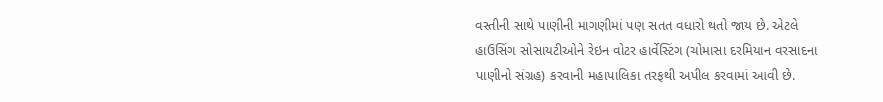વસ્તીની સાથે પાણીની માગણીમાં પણ સતત વધારો થતો જાય છે. એટલે હાઉસિંગ સોસાયટીઓને રેઇન વોટર હાર્વેસ્ટિંગ (ચોમાસા દરમિયાન વરસાદના પાણીનો સંગ્રહ) કરવાની મહાપાલિકા તરફથી અપીલ કરવામાં આવી છે.